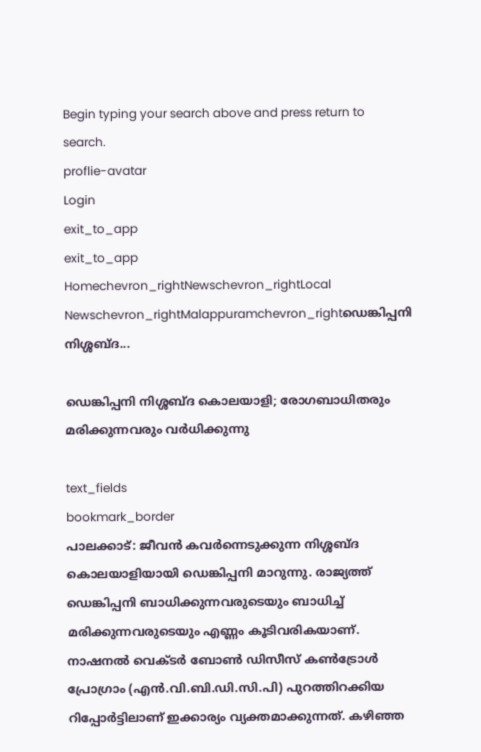Begin typing your search above and press return to search.
proflie-avatar
Login
exit_to_app
exit_to_app
Homechevron_rightNewschevron_rightLocal Newschevron_rightMalappuramchevron_rightഡെങ്കിപ്പനി നിശ്ശബ്ദ...

ഡെങ്കിപ്പനി നിശ്ശബ്ദ കൊലയാളി; രോഗബാധിതരും മരിക്കുന്നവരും വർധിക്കുന്നു

text_fields
bookmark_border
പാലക്കാട്: ജീവൻ കവർന്നെടുക്കുന്ന നിശ്ശബ്ദ കൊലയാളിയായി ഡെങ്കിപ്പനി മാറുന്നു. രാജ്യത്ത് ഡെങ്കിപ്പനി ബാധിക്കുന്നവരുടെയും ബാധിച്ച് മരിക്കുന്നവരുടെയും എണ്ണം കൂടിവരികയാണ്. നാഷനൽ വെക്ടർ ബോൺ ഡിസീസ് കൺട്രോൾ പ്രോഗ്രാം (എൻ.വി.ബി.ഡി.സി.പി) പുറത്തിറക്കിയ റിപ്പോർട്ടിലാണ് ഇക്കാര്യം വ്യക്തമാക്കുന്നത്. കഴിഞ്ഞ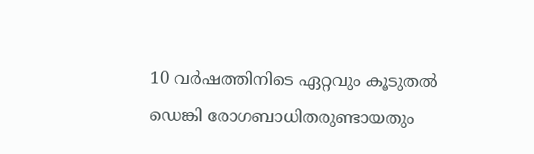10 വർഷത്തിനിടെ ഏറ്റവും കൂടുതൽ ഡെങ്കി രോഗബാധിതരുണ്ടായതും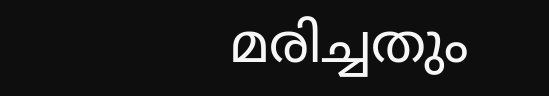മരിച്ചതും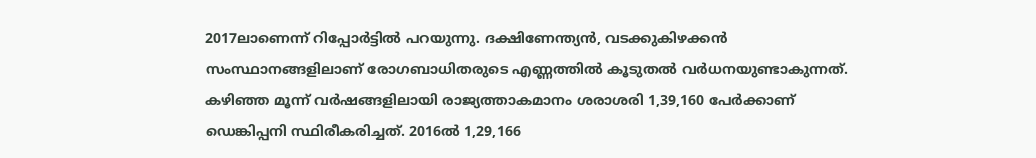2017ലാണെന്ന് റിപ്പോർട്ടിൽ പറയുന്നു. ദക്ഷിണേന്ത്യൻ, വടക്കുകിഴക്കൻ സംസ്ഥാനങ്ങളിലാണ് രോഗബാധിതരുടെ എണ്ണത്തിൽ കൂടുതൽ വർധനയുണ്ടാകുന്നത്. കഴിഞ്ഞ മൂന്ന് വർഷങ്ങളിലായി രാജ്യത്താകമാനം ശരാശരി 1,39,160 പേർക്കാണ് ഡെങ്കിപ്പനി സ്ഥിരീകരിച്ചത്. 2016ൽ 1,29,166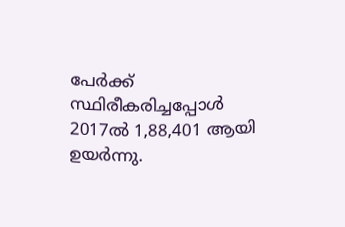പേർക്ക് സ്ഥിരീകരിച്ചപ്പോൾ 2017ൽ 1,88,401 ആയി ഉയർന്നു.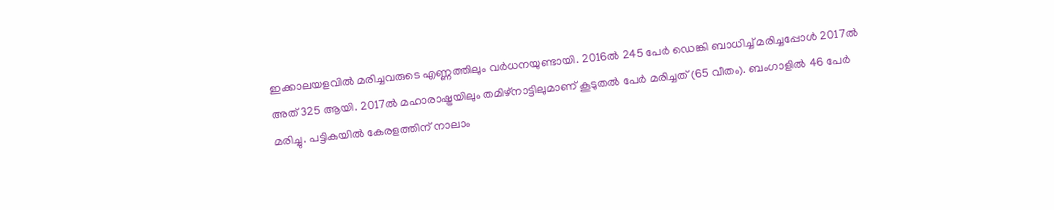ഇക്കാലയളവിൽ മരിച്ചവരുടെ എണ്ണത്തിലും വർധനയുണ്ടായി. 2016ൽ 245 പേർ ഡെങ്കി ബാധിച്ച് മരിച്ചപ്പോൾ 2017ൽ അത് 325 ആയി. 2017ൽ മഹാരാഷ്ട്രയിലും തമിഴ്നാട്ടിലുമാണ് കൂടുതൽ പേർ മരിച്ചത് (65 വീതം). ബംഗാളിൽ 46 പേർ മരിച്ചു. പട്ടികയിൽ കേരളത്തിന് നാലാം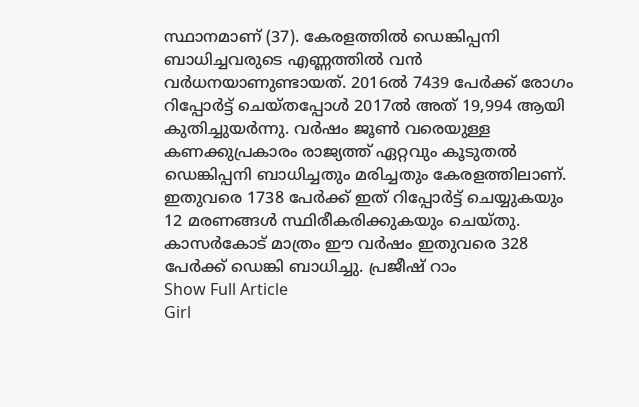സ്ഥാനമാണ് (37). കേരളത്തിൽ ഡെങ്കിപ്പനി ബാധിച്ചവരുടെ എണ്ണത്തിൽ വൻ വർധനയാണുണ്ടായത്. 2016ൽ 7439 പേർക്ക് രോഗം റിപ്പോർട്ട് ചെയ്തപ്പോൾ 2017ൽ അത് 19,994 ആയി കുതിച്ചുയർന്നു. വർഷം ജൂൺ വരെയുള്ള കണക്കുപ്രകാരം രാജ്യത്ത് ഏറ്റവും കൂടുതൽ ഡെങ്കിപ്പനി ബാധിച്ചതും മരിച്ചതും കേരളത്തിലാണ്. ഇതുവരെ 1738 പേർക്ക് ഇത് റിപ്പോർട്ട് ചെയ്യുകയും 12 മരണങ്ങൾ സ്ഥിരീകരിക്കുകയും ചെയ്തു. കാസർകോട് മാത്രം ഈ വർഷം ഇതുവരെ 328 പേർക്ക് ഡെങ്കി ബാധിച്ചു. പ്രജീഷ് റാം
Show Full Article
Girl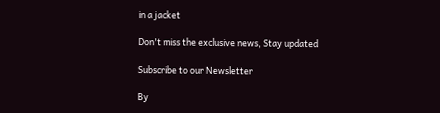in a jacket

Don't miss the exclusive news, Stay updated

Subscribe to our Newsletter

By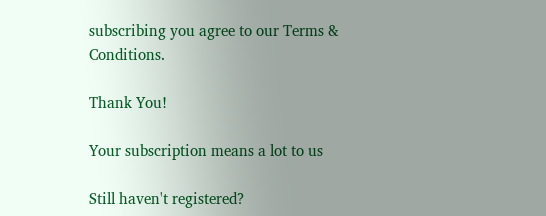subscribing you agree to our Terms & Conditions.

Thank You!

Your subscription means a lot to us

Still haven't registered?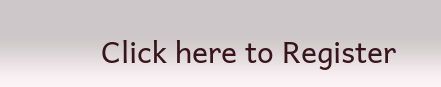Click here to Register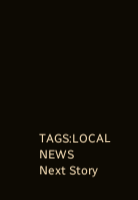TAGS:LOCAL NEWS
Next Story